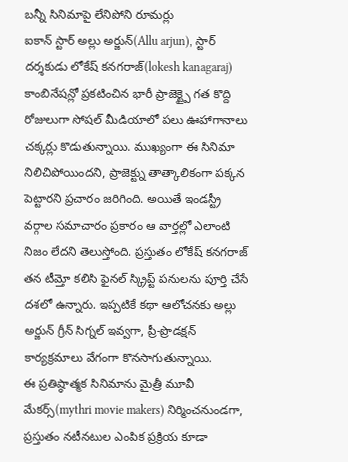బన్నీ సినిమాపై లేనిపోని రూమర్లు
ఐకాన్ స్టార్ అల్లు అర్జున్(Allu arjun), స్టార్ దర్శకుడు లోకేష్ కనగరాజ్(lokesh kanagaraj) కాంబినేషన్లో ప్రకటించిన భారీ ప్రాజెక్ట్పై గత కొద్ది రోజులుగా సోషల్ మీడియాలో పలు ఊహాగానాలు చక్కర్లు కొడుతున్నాయి. ముఖ్యంగా ఈ సినిమా నిలిచిపోయిందని, ప్రాజెక్ట్ను తాత్కాలికంగా పక్కన పెట్టారని ప్రచారం జరిగింది. అయితే ఇండస్ట్రీ వర్గాల సమాచారం ప్రకారం ఆ వార్తల్లో ఎలాంటి నిజం లేదని తెలుస్తోంది. ప్రస్తుతం లోకేష్ కనగరాజ్ తన టీమ్తో కలిసి ఫైనల్ స్క్రిప్ట్ పనులను పూర్తి చేసే దశలో ఉన్నారు. ఇప్పటికే కథా ఆలోచనకు అల్లు అర్జున్ గ్రీన్ సిగ్నల్ ఇవ్వగా, ప్రీ-ప్రొడక్షన్ కార్యక్రమాలు వేగంగా కొనసాగుతున్నాయి.
ఈ ప్రతిష్ఠాత్మక సినిమాను మైత్రీ మూవీ మేకర్స్(mythri movie makers) నిర్మించనుండగా, ప్రస్తుతం నటీనటుల ఎంపిక ప్రక్రియ కూడా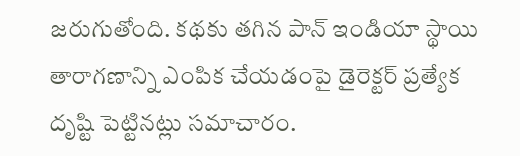జరుగుతోంది. కథకు తగిన పాన్ ఇండియా స్థాయి తారాగణాన్ని ఎంపిక చేయడంపై డైరెక్టర్ ప్రత్యేక దృష్టి పెట్టినట్లు సమాచారం.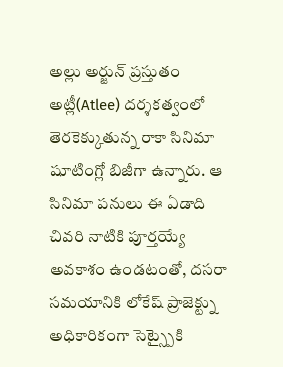అల్లు అర్జున్ ప్రస్తుతం అట్లీ(Atlee) దర్శకత్వంలో తెరకెక్కుతున్న రాకా సినిమా షూటింగ్లో బిజీగా ఉన్నారు. ఆ సినిమా పనులు ఈ ఏడాది చివరి నాటికి పూర్తయ్యే అవకాశం ఉండటంతో, దసరా సమయానికి లోకేష్ ప్రాజెక్ట్ను అధికారికంగా సెట్స్పైకి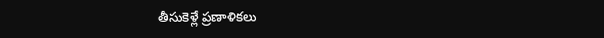తీసుకెళ్లే ప్రణాళికలు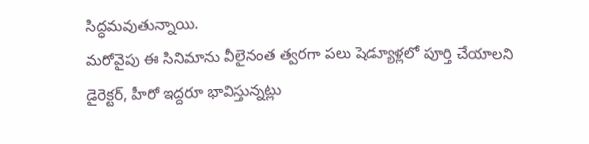సిద్ధమవుతున్నాయి.
మరోవైపు ఈ సినిమాను వీలైనంత త్వరగా పలు షెడ్యూళ్లలో పూర్తి చేయాలని డైరెక్టర్, హీరో ఇద్దరూ భావిస్తున్నట్లు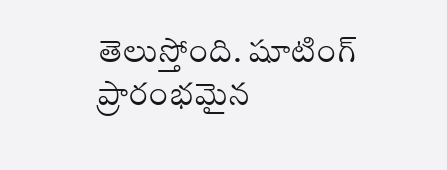తెలుస్తోంది. షూటింగ్ ప్రారంభమైన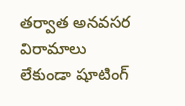తర్వాత అనవసర విరామాలు లేకుండా షూటింగ్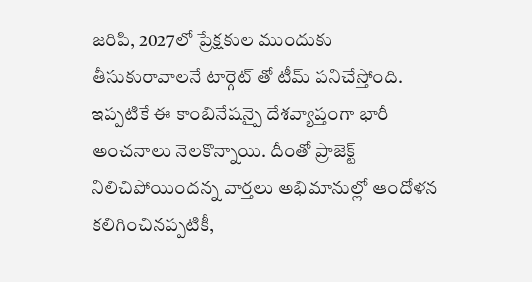జరిపి, 2027లో ప్రేక్షకుల ముందుకు తీసుకురావాలనే టార్గెట్ తో టీమ్ పనిచేస్తోంది. ఇప్పటికే ఈ కాంబినేషన్పై దేశవ్యాప్తంగా భారీ అంచనాలు నెలకొన్నాయి. దీంతో ప్రాజెక్ట్ నిలిచిపోయిందన్న వార్తలు అభిమానుల్లో ఆందోళన కలిగించినప్పటికీ,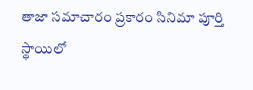తాజా సమాచారం ప్రకారం సినిమా పూర్తి స్థాయిలో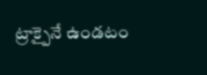ట్రాక్పైనే ఉండటం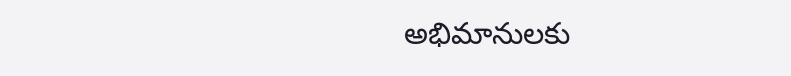అభిమానులకు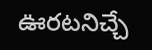ఊరటనిచ్చే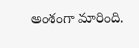అంశంగా మారింది.